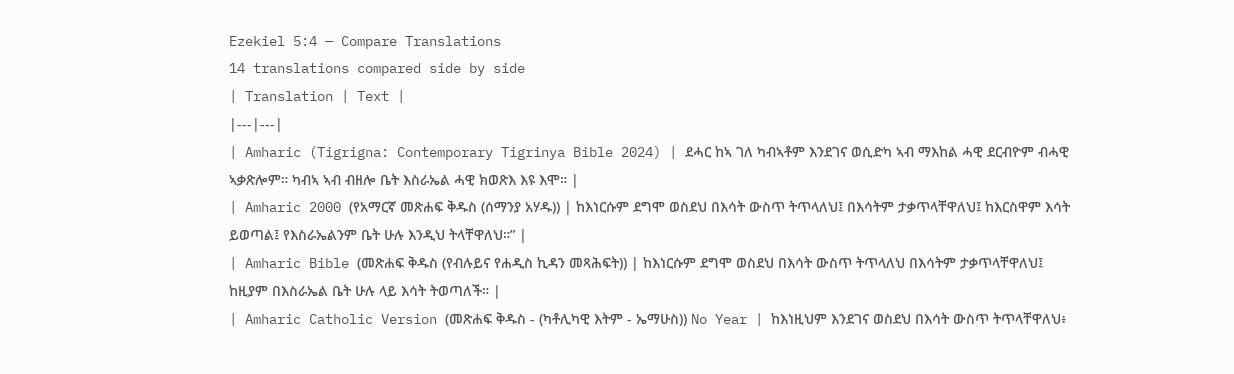Ezekiel 5:4 — Compare Translations
14 translations compared side by side
| Translation | Text |
|---|---|
| Amharic (Tigrigna: Contemporary Tigrinya Bible 2024) | ደሓር ከኣ ገለ ካብኣቶም እንደገና ወሲድካ ኣብ ማእከል ሓዊ ደርብዮም ብሓዊ ኣቃጽሎም። ካብኣ ኣብ ብዘሎ ቤት እስራኤል ሓዊ ክወጽእ እዩ እሞ። |
| Amharic 2000 (የአማርኛ መጽሐፍ ቅዱስ (ሰማንያ አሃዱ)) | ከእነርሱም ደግሞ ወስደህ በእሳት ውስጥ ትጥላለህ፤ በእሳትም ታቃጥላቸዋለህ፤ ከእርስዋም እሳት ይወጣል፤ የእስራኤልንም ቤት ሁሉ እንዲህ ትላቸዋለህ።” |
| Amharic Bible (መጽሐፍ ቅዱስ (የብሉይና የሐዲስ ኪዳን መጻሕፍት)) | ከእነርሱም ደግሞ ወስደህ በእሳት ውስጥ ትጥላለህ በእሳትም ታቃጥላቸዋለህ፤ ከዚያም በእስራኤል ቤት ሁሉ ላይ እሳት ትወጣለች። |
| Amharic Catholic Version (መጽሐፍ ቅዱስ - (ካቶሊካዊ እትም - ኤማሁስ)) No Year | ከእነዚህም እንደገና ወስደህ በእሳት ውስጥ ትጥላቸዋለህ፥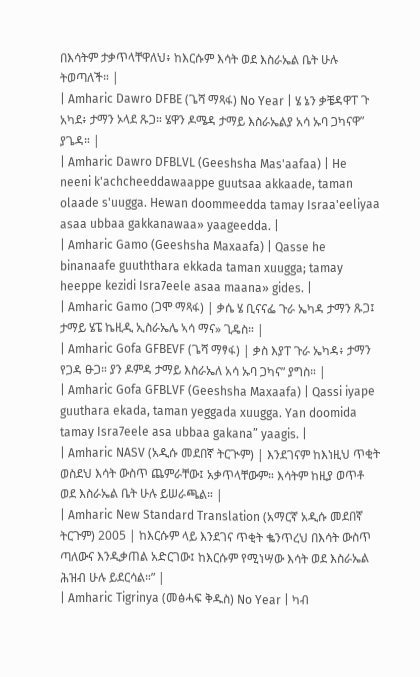በእሳትም ታቃጥላቸዋለህ፥ ከእርሱም እሳት ወደ እስራኤል ቤት ሁሉ ትወጣለች። |
| Amharic Dawro DFBE (ጌሻ ማጻፋ) No Year | ሄ ኔን ቃቼዳዋፐ ጉ አካደ፥ ታማን ኦላደ ጹጋ። ሄዋን ዶሜዳ ታማይ እስራኤልያ አሳ ኡባ ጋካናዋ” ያጌዳ። |
| Amharic Dawro DFBLVL (Geeshsha Mas'aafaa) | He neeni k'achcheeddawaappe guutsaa akkaade, taman olaade s'uugga. Hewan doommeedda tamay Israa'eeliyaa asaa ubbaa gakkanawaa» yaageedda. |
| Amharic Gamo (Geeshsha Maxaafa) | Qasse he binanaafe guuththara ekkada taman xuugga; tamay heeppe kezidi Isra7eele asaa maana» gides. |
| Amharic Gamo (ጋሞ ማጻፋ) | ቃሴ ሄ ቢናናፌ ጉራ ኤካዳ ታማን ጹጋ፤ ታማይ ሄፔ ኬዚዲ ኢስራኤሌ ኣሳ ማና» ጊዴስ። |
| Amharic Gofa GFBEVF (ጌሻ ማፃፋ) | ቃስ እያፐ ጉራ ኤካዳ፥ ታማን የጋዳ ፁጋ። ያን ዶምዳ ታማይ እስራኤለ አሳ ኡባ ጋካና” ያግስ። |
| Amharic Gofa GFBLVF (Geeshsha Maxaafa) | Qassi iyape guuthara ekada, taman yeggada xuugga. Yan doomida tamay Isra7eele asa ubbaa gakana” yaagis. |
| Amharic NASV (አዲሱ መደበኛ ትርጒም) | እንደገናም ከእነዚህ ጥቂት ወስደህ እሳት ውስጥ ጨምራቸው፤ አቃጥላቸውም። እሳትም ከዚያ ወጥቶ ወደ እስራኤል ቤት ሁሉ ይሠራጫል። |
| Amharic New Standard Translation (አማርኛ አዲሱ መደበኛ ትርጉም) 2005 | ከእርሱም ላይ እንደገና ጥቂት ቈንጥረህ በእሳት ውስጥ ጣለውና እንዲቃጠል አድርገው፤ ከእርሱም የሚነሣው እሳት ወደ እስራኤል ሕዝብ ሁሉ ይደርሳል።” |
| Amharic Tigrinya (መፅሓፍ ቅዱስ) No Year | ካብ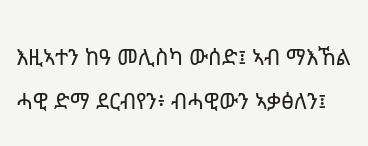እዚኣተን ከዓ መሊስካ ውሰድ፤ ኣብ ማእኸል ሓዊ ድማ ደርብየን፥ ብሓዊውን ኣቃፅለን፤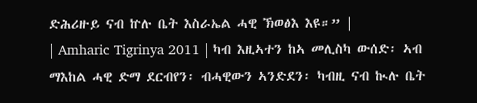ድሕሪዙይ ናብ ኵሉ ቤት እስራኤል ሓዊ ኽወፅእ እዩ።” |
| Amharic Tigrinya 2011 | ካብ እዚኣተን ከኣ መሊስካ ውሰድ፡ ኣብ ማእከል ሓዊ ድማ ደርብየን፡ ብሓዊውን ኣንድደን፡ ካብዚ ናብ ኲሉ ቤት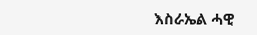እስራኤል ሓዊ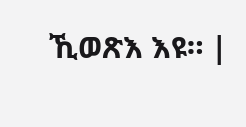ኺወጽእ እዩ። |